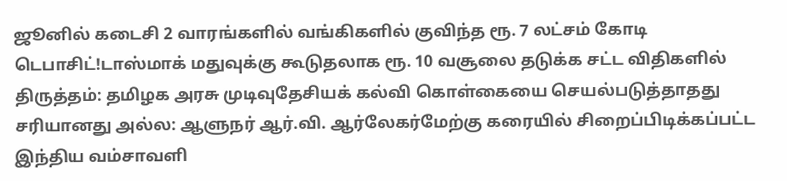ஜூனில் கடைசி 2 வாரங்களில் வங்கிகளில் குவிந்த ரூ. 7 லட்சம் கோடி டெபாசிட்!டாஸ்மாக் மதுவுக்கு கூடுதலாக ரூ. 10 வசூலை தடுக்க சட்ட விதிகளில் திருத்தம்: தமிழக அரசு முடிவுதேசியக் கல்வி கொள்கையை செயல்படுத்தாதது சரியானது அல்ல: ஆளுநர் ஆர்.வி. ஆர்லேகர்மேற்கு கரையில் சிறைப்பிடிக்கப்பட்ட இந்திய வம்சாவளி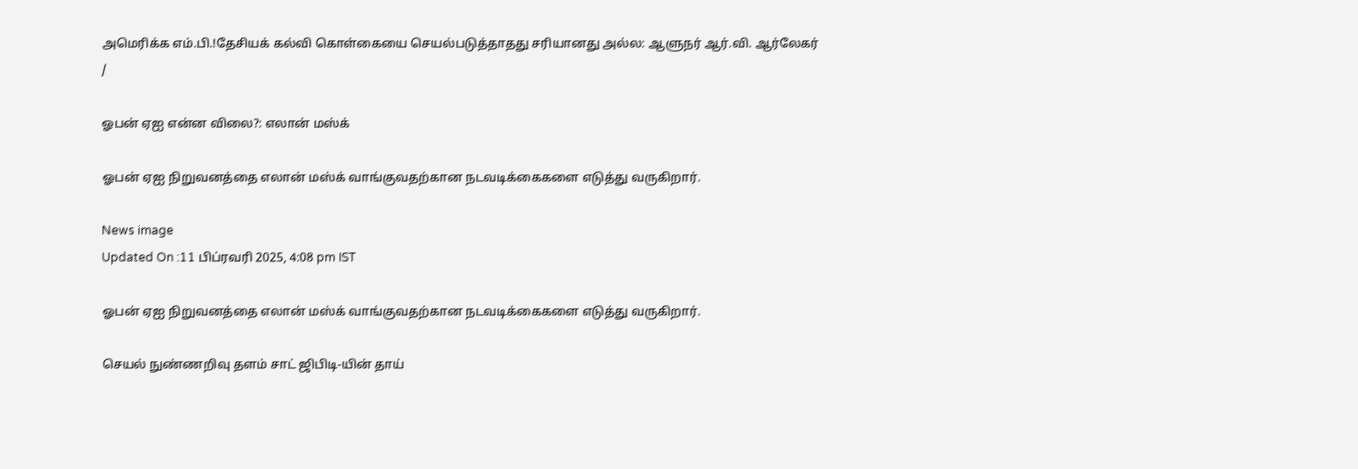அமெரிக்க எம்.பி.!தேசியக் கல்வி கொள்கையை செயல்படுத்தாதது சரியானது அல்ல: ஆளுநர் ஆர்.வி. ஆர்லேகர்
/

ஓபன் ஏஐ என்ன விலை?: எலான் மஸ்க்

ஓபன் ஏஐ நிறுவனத்தை எலான் மஸ்க் வாங்குவதற்கான நடவடிக்கைகளை எடுத்து வருகிறார்.

News image
Updated On :11 பிப்ரவரி 2025, 4:08 pm IST

ஓபன் ஏஐ நிறுவனத்தை எலான் மஸ்க் வாங்குவதற்கான நடவடிக்கைகளை எடுத்து வருகிறார்.

செயல் நுண்ணறிவு தளம் சாட் ஜிபிடி-யின் தாய்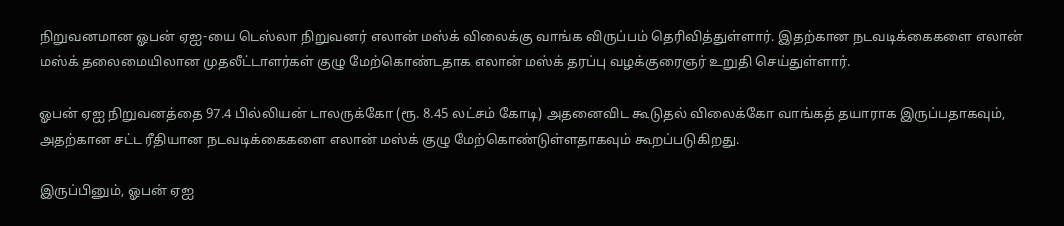நிறுவனமான ஓபன் ஏஐ-யை டெஸ்லா நிறுவனர் எலான் மஸ்க் விலைக்கு வாங்க விருப்பம் தெரிவித்துள்ளார். இதற்கான நடவடிக்கைகளை எலான் மஸ்க் தலைமையிலான முதலீட்டாளர்கள் குழு மேற்கொண்டதாக எலான் மஸ்க் தரப்பு வழக்குரைஞர் உறுதி செய்துள்ளார்.

ஓபன் ஏஐ நிறுவனத்தை 97.4 பில்லியன் டாலருக்கோ (ரூ. 8.45 லட்சம் கோடி) அதனைவிட கூடுதல் விலைக்கோ வாங்கத் தயாராக இருப்பதாகவும், அதற்கான சட்ட ரீதியான நடவடிக்கைகளை எலான் மஸ்க் குழு மேற்கொண்டுள்ளதாகவும் கூறப்படுகிறது.

இருப்பினும், ஓபன் ஏஐ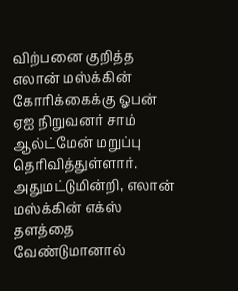விற்பனை குறித்த எலான் மஸ்க்கின் கோரிக்கைக்கு ஓபன் ஏஐ நிறுவனர் சாம் ஆல்ட்மேன் மறுப்பு தெரிவித்துள்ளார். அதுமட்டுமின்றி, எலான் மஸ்க்கின் எக்ஸ் தளத்தை வேண்டுமானால்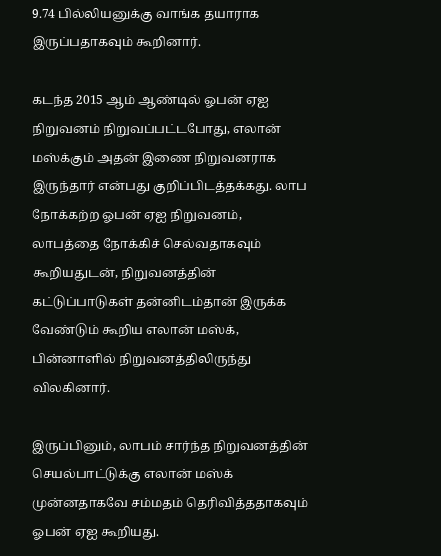9.74 பில்லியனுக்கு வாங்க தயாராக இருப்பதாகவும் கூறினார்.

கடந்த 2015 ஆம் ஆண்டில் ஓபன் ஏஐ நிறுவனம் நிறுவப்பட்டபோது, எலான் மஸ்க்கும் அதன் இணை நிறுவனராக இருந்தார் என்பது குறிப்பிடத்தக்கது. லாப நோக்கற்ற ஓபன் ஏஐ நிறுவனம், லாபத்தை நோக்கிச் செல்வதாகவும் கூறியதுடன், நிறுவனத்தின் கட்டுப்பாடுகள் தன்னிடம்தான் இருக்க வேண்டும் கூறிய எலான் மஸ்க், பின்னாளில் நிறுவனத்திலிருந்து விலகினார்.

இருப்பினும், லாபம் சார்ந்த நிறுவனத்தின் செயல்பாட்டுக்கு எலான் மஸ்க் முன்னதாகவே சம்மதம் தெரிவித்ததாகவும் ஓபன் ஏஐ கூறியது.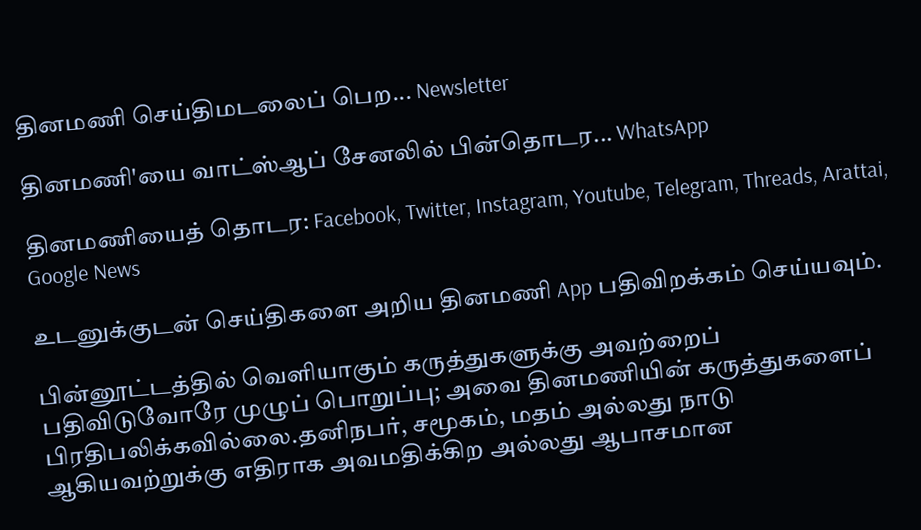தினமணி செய்திமடலைப் பெற... Newsletter

தினமணி'யை வாட்ஸ்ஆப் சேனலில் பின்தொடர... WhatsApp

தினமணியைத் தொடர: Facebook, Twitter, Instagram, Youtube, Telegram, Threads, Arattai, Google News

உடனுக்குடன் செய்திகளை அறிய தினமணி App பதிவிறக்கம் செய்யவும்.

பின்னூட்டத்தில் வெளியாகும் கருத்துகளுக்கு அவற்றைப் பதிவிடுவோரே முழுப் பொறுப்பு; அவை தினமணியின் கருத்துகளைப் பிரதிபலிக்கவில்லை.தனிநபர், சமூகம், மதம் அல்லது நாடு ஆகியவற்றுக்கு எதிராக அவமதிக்கிற அல்லது ஆபாசமான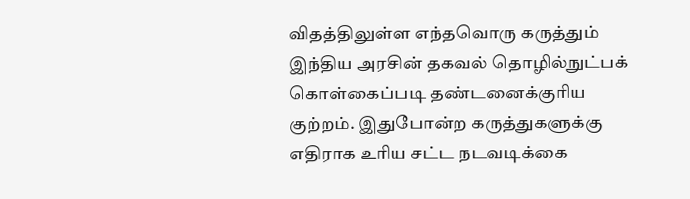விதத்திலுள்ள எந்தவொரு கருத்தும் இந்திய அரசின் தகவல் தொழில்நுட்பக் கொள்கைப்படி தண்டனைக்குரிய குற்றம். இதுபோன்ற கருத்துகளுக்கு எதிராக உரிய சட்ட நடவடிக்கை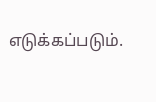எடுக்கப்படும்.